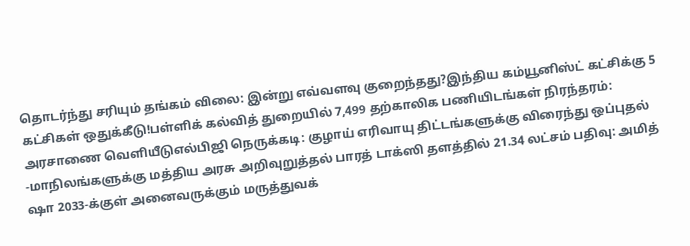தொடர்ந்து சரியும் தங்கம் விலை: இன்று எவ்வளவு குறைந்தது?இந்திய கம்யூனிஸ்ட் கட்சிக்கு 5 கட்சிகள் ஒதுக்கீடு!பள்ளிக் கல்வித் துறையில் 7,499 தற்காலிக பணியிடங்கள் நிரந்தரம்: அரசாணை வெளியீடுஎல்பிஜி நெருக்கடி: குழாய் எரிவாயு திட்டங்களுக்கு விரைந்து ஒப்புதல் -மாநிலங்களுக்கு மத்திய அரசு அறிவுறுத்தல் பாரத் டாக்ஸி தளத்தில் 21.34 லட்சம் பதிவு: அமித் ஷா 2033-க்குள் அனைவருக்கும் மருத்துவக்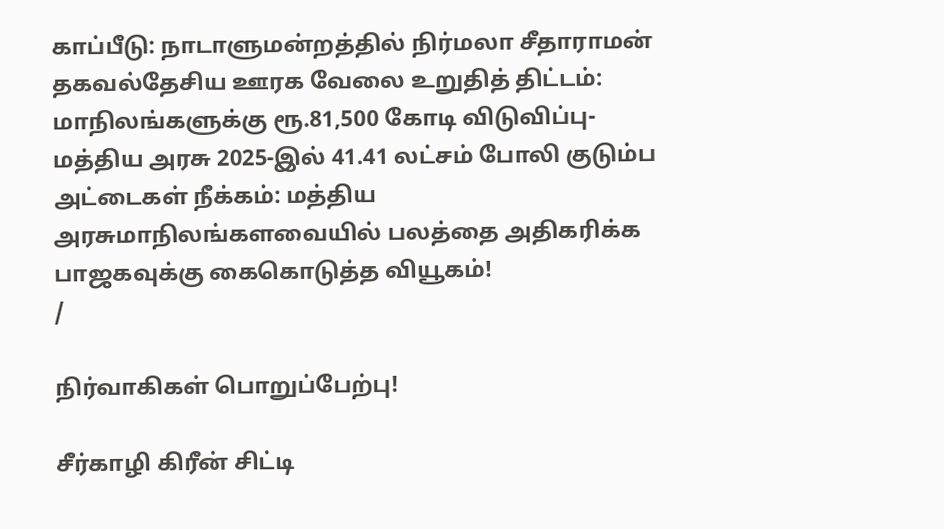காப்பீடு: நாடாளுமன்றத்தில் நிர்மலா சீதாராமன் தகவல்தேசிய ஊரக வேலை உறுதித் திட்டம்: மாநிலங்களுக்கு ரூ.81,500 கோடி விடுவிப்பு- மத்திய அரசு 2025-இல் 41.41 லட்சம் போலி குடும்ப அட்டைகள் நீக்கம்: மத்திய அரசுமாநிலங்களவையில் பலத்தை அதிகரிக்க பாஜகவுக்கு கைகொடுத்த வியூகம்!
/

நிர்வாகிகள் பொறுப்பேற்பு!

சீர்காழி கிரீன் சிட்டி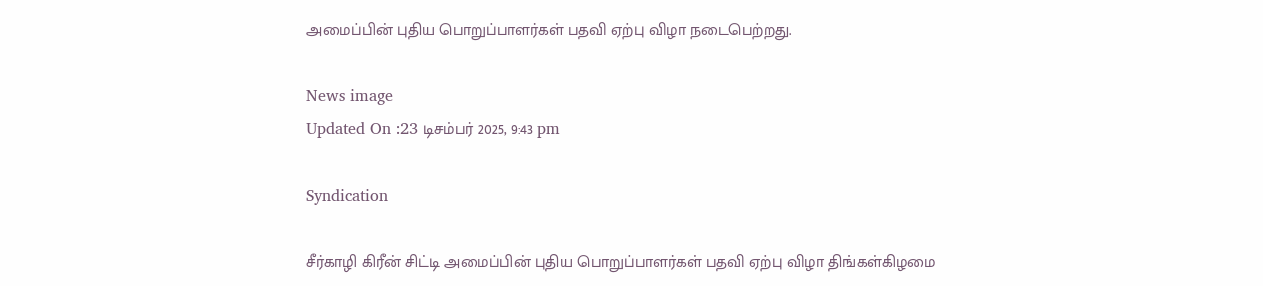அமைப்பின் புதிய பொறுப்பாளர்கள் பதவி ஏற்பு விழா நடைபெற்றது.

News image
Updated On :23 டிசம்பர் 2025, 9:43 pm

Syndication

சீர்காழி கிரீன் சிட்டி அமைப்பின் புதிய பொறுப்பாளர்கள் பதவி ஏற்பு விழா திங்கள்கிழமை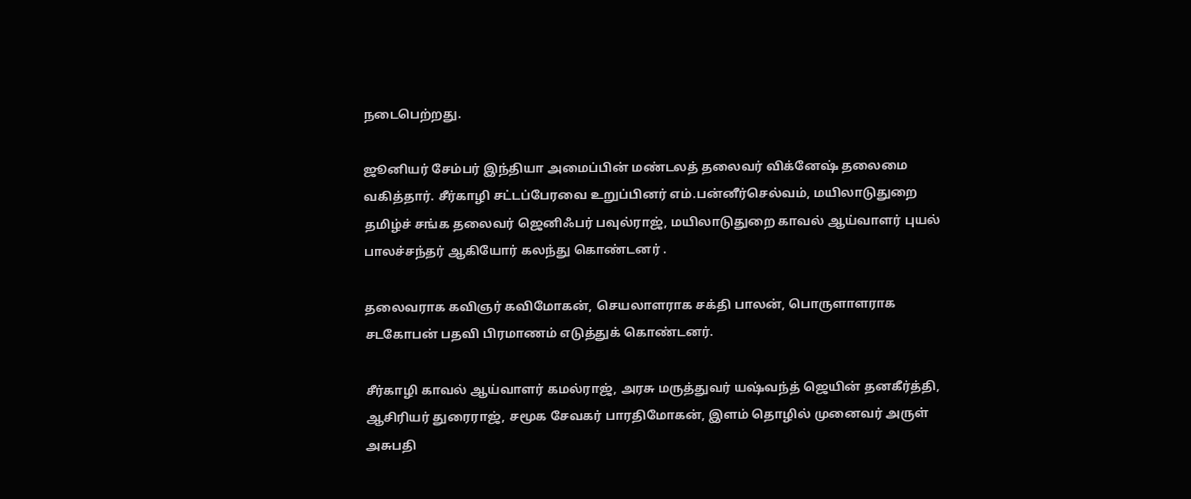நடைபெற்றது.

ஜூனியர் சேம்பர் இந்தியா அமைப்பின் மண்டலத் தலைவர் விக்னேஷ் தலைமை வகித்தார். சீர்காழி சட்டப்பேரவை உறுப்பினர் எம்.பன்னீர்செல்வம், மயிலாடுதுறை தமிழ்ச் சங்க தலைவர் ஜெனிஃபர் பவுல்ராஜ், மயிலாடுதுறை காவல் ஆய்வாளர் புயல் பாலச்சந்தர் ஆகியோர் கலந்து கொண்டனர் .

தலைவராக கவிஞர் கவிமோகன், செயலாளராக சக்தி பாலன், பொருளாளராக சடகோபன் பதவி பிரமாணம் எடுத்துக் கொண்டனர்.

சீர்காழி காவல் ஆய்வாளர் கமல்ராஜ், அரசு மருத்துவர் யஷ்வந்த் ஜெயின் தனகீர்த்தி, ஆசிரியர் துரைராஜ், சமூக சேவகர் பாரதிமோகன், இளம் தொழில் முனைவர் அருள் அசுபதி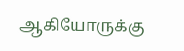ஆகியோருக்கு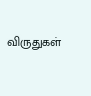விருதுகள்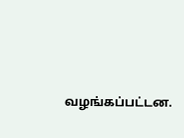வழங்கப்பட்டன.